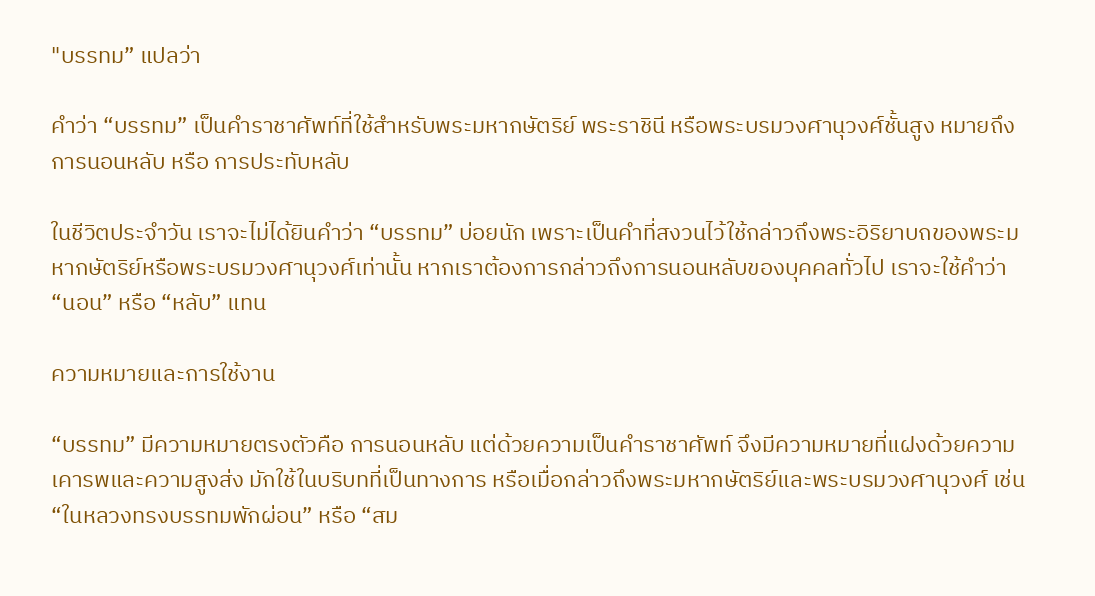"บรรทม” แปลว่า

คำว่า “บรรทม” เป็นคำราชาศัพท์ที่ใช้สำหรับพระมหากษัตริย์ พระราชินี หรือพระบรมวงศานุวงศ์ชั้นสูง หมายถึง การนอนหลับ หรือ การประทับหลับ

ในชีวิตประจำวัน เราจะไม่ได้ยินคำว่า “บรรทม” บ่อยนัก เพราะเป็นคำที่สงวนไว้ใช้กล่าวถึงพระอิริยาบถของพระมหากษัตริย์หรือพระบรมวงศานุวงศ์เท่านั้น หากเราต้องการกล่าวถึงการนอนหลับของบุคคลทั่วไป เราจะใช้คำว่า “นอน” หรือ “หลับ” แทน

ความหมายและการใช้งาน

“บรรทม” มีความหมายตรงตัวคือ การนอนหลับ แต่ด้วยความเป็นคำราชาศัพท์ จึงมีความหมายที่แฝงด้วยความเคารพและความสูงส่ง มักใช้ในบริบทที่เป็นทางการ หรือเมื่อกล่าวถึงพระมหากษัตริย์และพระบรมวงศานุวงศ์ เช่น “ในหลวงทรงบรรทมพักผ่อน” หรือ “สม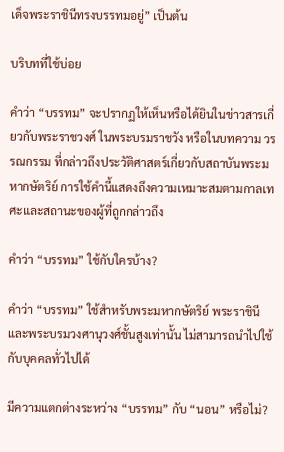เด็จพระราชินีทรงบรรทมอยู่” เป็นต้น

บริบทที่ใช้บ่อย

คำว่า “บรรทม” จะปรากฏให้เห็นหรือได้ยินในข่าวสารเกี่ยวกับพระราชวงศ์ ในพระบรมราชวัง หรือในบทความ วรรณกรรม ที่กล่าวถึงประวัติศาสตร์เกี่ยวกับสถาบันพระมหากษัตริย์ การใช้คำนี้แสดงถึงความเหมาะสมตามกาลเทศะและสถานะของผู้ที่ถูกกล่าวถึง

คำว่า “บรรทม” ใช้กับใครบ้าง?

คำว่า “บรรทม” ใช้สำหรับพระมหากษัตริย์ พระราชินี และพระบรมวงศานุวงศ์ชั้นสูงเท่านั้น ไม่สามารถนำไปใช้กับบุคคลทั่วไปได้

มีความแตกต่างระหว่าง “บรรทม” กับ “นอน” หรือไม่?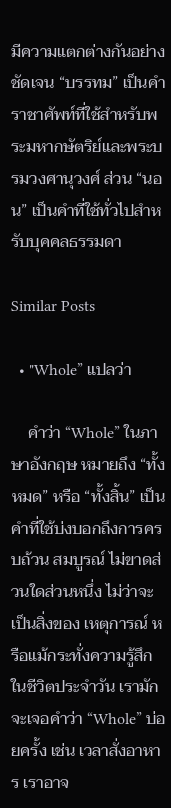มีความแตกต่างกันอย่างชัดเจน “บรรทม” เป็นคำราชาศัพท์ที่ใช้สำหรับพระมหากษัตริย์และพระบรมวงศานุวงศ์ ส่วน “นอน” เป็นคำที่ใช้ทั่วไปสำหรับบุคคลธรรมดา

Similar Posts

  • "Whole” แปลว่า

    คำว่า “Whole” ในภาษาอังกฤษ หมายถึง “ทั้งหมด” หรือ “ทั้งสิ้น” เป็นคำที่ใช้บ่งบอกถึงการครบถ้วน สมบูรณ์ ไม่ขาดส่วนใดส่วนหนึ่ง ไม่ว่าจะเป็นสิ่งของ เหตุการณ์ หรือแม้กระทั่งความรู้สึก ในชีวิตประจำวัน เรามักจะเจอคำว่า “Whole” บ่อยครั้ง เช่น เวลาสั่งอาหาร เราอาจ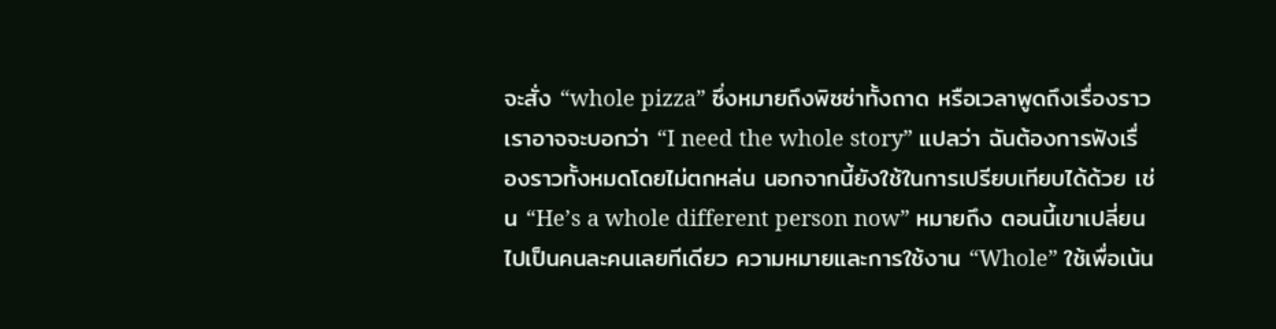จะสั่ง “whole pizza” ซึ่งหมายถึงพิซซ่าทั้งถาด หรือเวลาพูดถึงเรื่องราว เราอาจจะบอกว่า “I need the whole story” แปลว่า ฉันต้องการฟังเรื่องราวทั้งหมดโดยไม่ตกหล่น นอกจากนี้ยังใช้ในการเปรียบเทียบได้ด้วย เช่น “He’s a whole different person now” หมายถึง ตอนนี้เขาเปลี่ยนไปเป็นคนละคนเลยทีเดียว ความหมายและการใช้งาน “Whole” ใช้เพื่อเน้น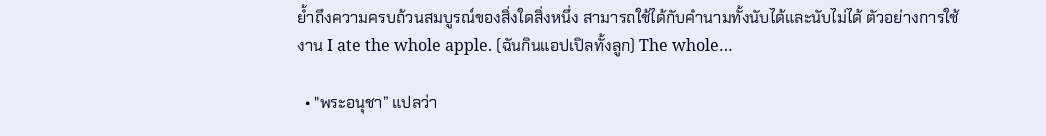ย้ำถึงความครบถ้วนสมบูรณ์ของสิ่งใดสิ่งหนึ่ง สามารถใช้ได้กับคำนามทั้งนับได้และนับไม่ได้ ตัวอย่างการใช้งาน I ate the whole apple. (ฉันกินแอปเปิลทั้งลูก) The whole…

  • "พระอนุชา” แปลว่า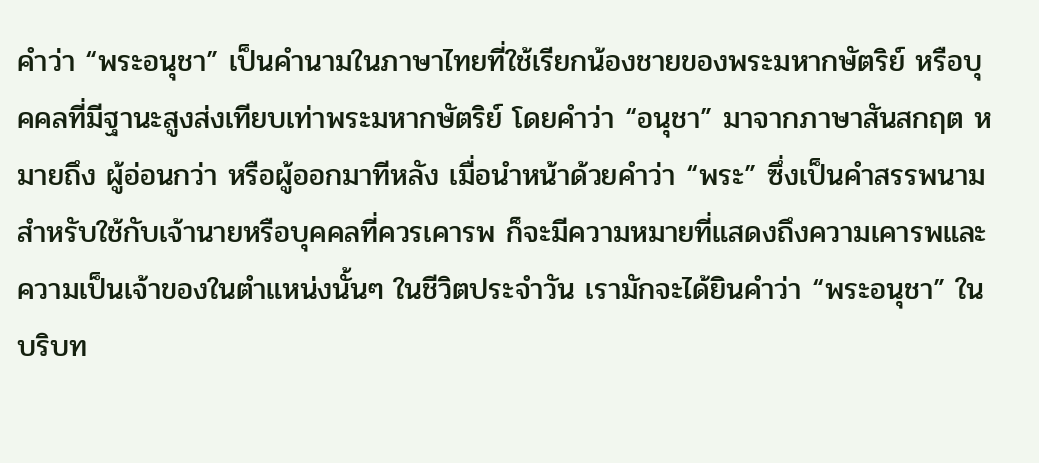คำว่า “พระอนุชา” เป็นคำนามในภาษาไทยที่ใช้เรียกน้องชายของพระมหากษัตริย์ หรือบุคคลที่มีฐานะสูงส่งเทียบเท่าพระมหากษัตริย์ โดยคำว่า “อนุชา” มาจากภาษาสันสกฤต หมายถึง ผู้อ่อนกว่า หรือผู้ออกมาทีหลัง เมื่อนำหน้าด้วยคำว่า “พระ” ซึ่งเป็นคำสรรพนามสำหรับใช้กับเจ้านายหรือบุคคลที่ควรเคารพ ก็จะมีความหมายที่แสดงถึงความเคารพและความเป็นเจ้าของในตำแหน่งนั้นๆ ในชีวิตประจำวัน เรามักจะได้ยินคำว่า “พระอนุชา” ในบริบท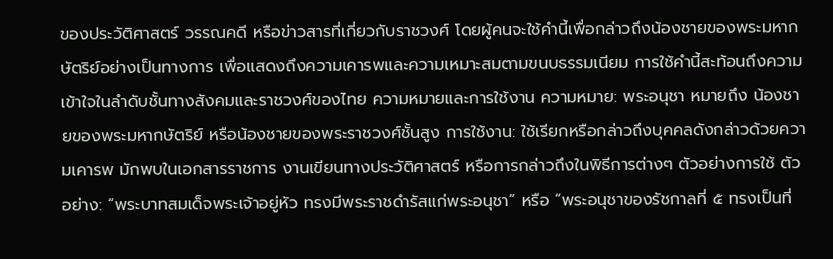ของประวัติศาสตร์ วรรณคดี หรือข่าวสารที่เกี่ยวกับราชวงศ์ โดยผู้คนจะใช้คำนี้เพื่อกล่าวถึงน้องชายของพระมหากษัตริย์อย่างเป็นทางการ เพื่อแสดงถึงความเคารพและความเหมาะสมตามขนบธรรมเนียม การใช้คำนี้สะท้อนถึงความเข้าใจในลำดับชั้นทางสังคมและราชวงศ์ของไทย ความหมายและการใช้งาน ความหมาย: พระอนุชา หมายถึง น้องชายของพระมหากษัตริย์ หรือน้องชายของพระราชวงศ์ชั้นสูง การใช้งาน: ใช้เรียกหรือกล่าวถึงบุคคลดังกล่าวด้วยความเคารพ มักพบในเอกสารราชการ งานเขียนทางประวัติศาสตร์ หรือการกล่าวถึงในพิธีการต่างๆ ตัวอย่างการใช้ ตัวอย่าง: “พระบาทสมเด็จพระเจ้าอยู่หัว ทรงมีพระราชดำรัสแก่พระอนุชา” หรือ “พระอนุชาของรัชกาลที่ ๕ ทรงเป็นที่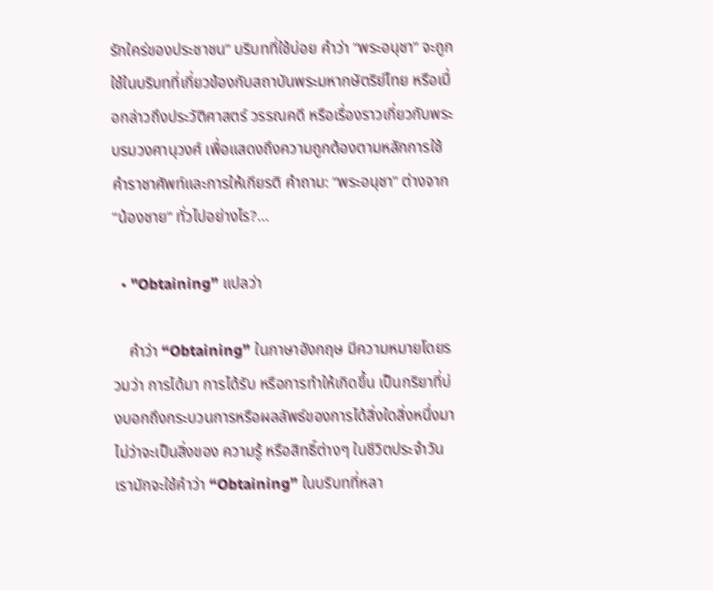รักใคร่ของประชาชน” บริบทที่ใช้บ่อย คำว่า “พระอนุชา” จะถูกใช้ในบริบทที่เกี่ยวข้องกับสถาบันพระมหากษัตริย์ไทย หรือเมื่อกล่าวถึงประวัติศาสตร์ วรรณคดี หรือเรื่องราวเกี่ยวกับพระบรมวงศานุวงศ์ เพื่อแสดงถึงความถูกต้องตามหลักการใช้คำราชาศัพท์และการให้เกียรติ คำถาม: “พระอนุชา” ต่างจาก “น้องชาย” ทั่วไปอย่างไร?…

  • "Obtaining” แปลว่า

    คำว่า “Obtaining” ในภาษาอังกฤษ มีความหมายโดยรวมว่า การได้มา การได้รับ หรือการทำให้เกิดขึ้น เป็นกริยาที่บ่งบอกถึงกระบวนการหรือผลลัพธ์ของการได้สิ่งใดสิ่งหนึ่งมา ไม่ว่าจะเป็นสิ่งของ ความรู้ หรือสิทธิ์ต่างๆ ในชีวิตประจำวัน เรามักจะใช้คำว่า “Obtaining” ในบริบทที่หลา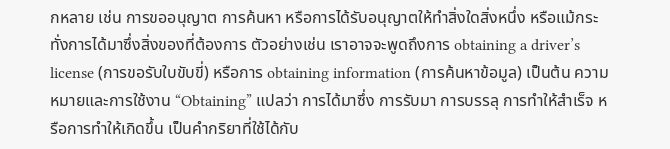กหลาย เช่น การขออนุญาต การค้นหา หรือการได้รับอนุญาตให้ทำสิ่งใดสิ่งหนึ่ง หรือแม้กระทั่งการได้มาซึ่งสิ่งของที่ต้องการ ตัวอย่างเช่น เราอาจจะพูดถึงการ obtaining a driver’s license (การขอรับใบขับขี่) หรือการ obtaining information (การค้นหาข้อมูล) เป็นต้น ความหมายและการใช้งาน “Obtaining” แปลว่า การได้มาซึ่ง การรับมา การบรรลุ การทำให้สำเร็จ หรือการทำให้เกิดขึ้น เป็นคำกริยาที่ใช้ได้กับ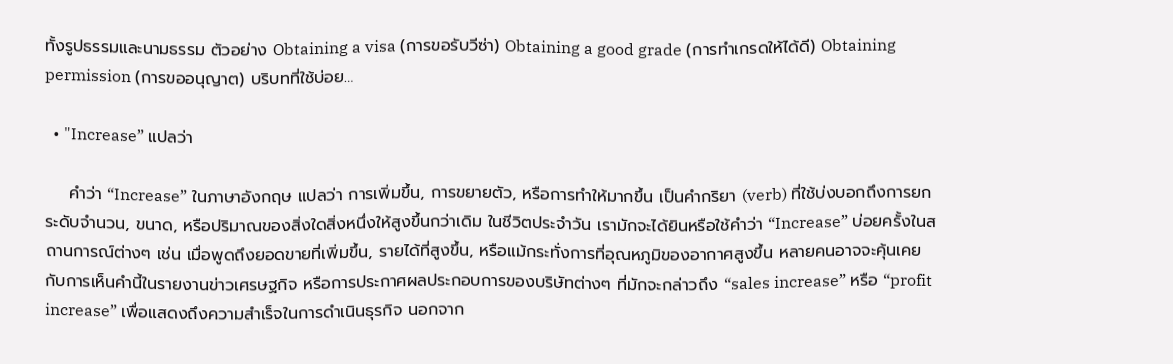ทั้งรูปธรรมและนามธรรม ตัวอย่าง Obtaining a visa (การขอรับวีซ่า) Obtaining a good grade (การทำเกรดให้ได้ดี) Obtaining permission (การขออนุญาต) บริบทที่ใช้บ่อย…

  • "Increase” แปลว่า

    คำว่า “Increase” ในภาษาอังกฤษ แปลว่า การเพิ่มขึ้น, การขยายตัว, หรือการทำให้มากขึ้น เป็นคำกริยา (verb) ที่ใช้บ่งบอกถึงการยกระดับจำนวน, ขนาด, หรือปริมาณของสิ่งใดสิ่งหนึ่งให้สูงขึ้นกว่าเดิม ในชีวิตประจำวัน เรามักจะได้ยินหรือใช้คำว่า “Increase” บ่อยครั้งในสถานการณ์ต่างๆ เช่น เมื่อพูดถึงยอดขายที่เพิ่มขึ้น, รายได้ที่สูงขึ้น, หรือแม้กระทั่งการที่อุณหภูมิของอากาศสูงขึ้น หลายคนอาจจะคุ้นเคยกับการเห็นคำนี้ในรายงานข่าวเศรษฐกิจ หรือการประกาศผลประกอบการของบริษัทต่างๆ ที่มักจะกล่าวถึง “sales increase” หรือ “profit increase” เพื่อแสดงถึงความสำเร็จในการดำเนินธุรกิจ นอกจาก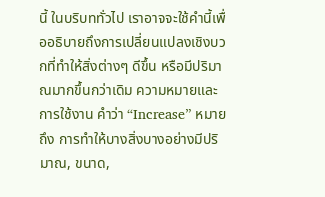นี้ ในบริบททั่วไป เราอาจจะใช้คำนี้เพื่ออธิบายถึงการเปลี่ยนแปลงเชิงบวกที่ทำให้สิ่งต่างๆ ดีขึ้น หรือมีปริมาณมากขึ้นกว่าเดิม ความหมายและการใช้งาน คำว่า “Increase” หมายถึง การทำให้บางสิ่งบางอย่างมีปริมาณ, ขนาด,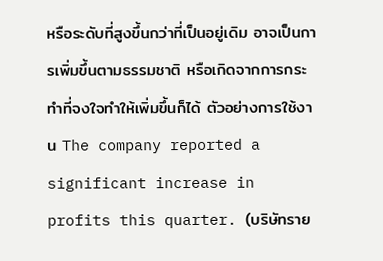หรือระดับที่สูงขึ้นกว่าที่เป็นอยู่เดิม อาจเป็นการเพิ่มขึ้นตามธรรมชาติ หรือเกิดจากการกระทำที่จงใจทำให้เพิ่มขึ้นก็ได้ ตัวอย่างการใช้งาน The company reported a significant increase in profits this quarter. (บริษัทราย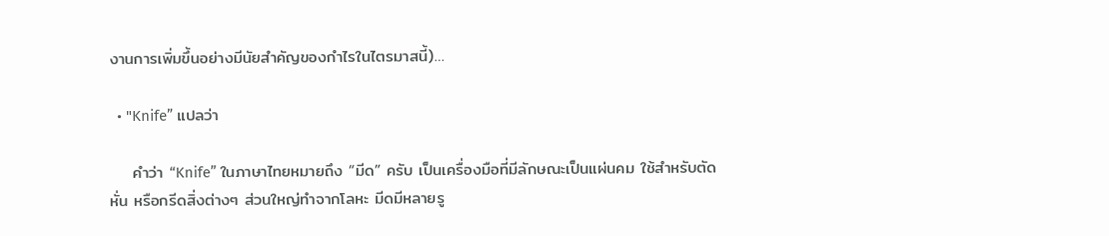งานการเพิ่มขึ้นอย่างมีนัยสำคัญของกำไรในไตรมาสนี้)…

  • "Knife” แปลว่า

    คำว่า “Knife” ในภาษาไทยหมายถึง “มีด” ครับ เป็นเครื่องมือที่มีลักษณะเป็นแผ่นคม ใช้สำหรับตัด หั่น หรือกรีดสิ่งต่างๆ ส่วนใหญ่ทำจากโลหะ มีดมีหลายรู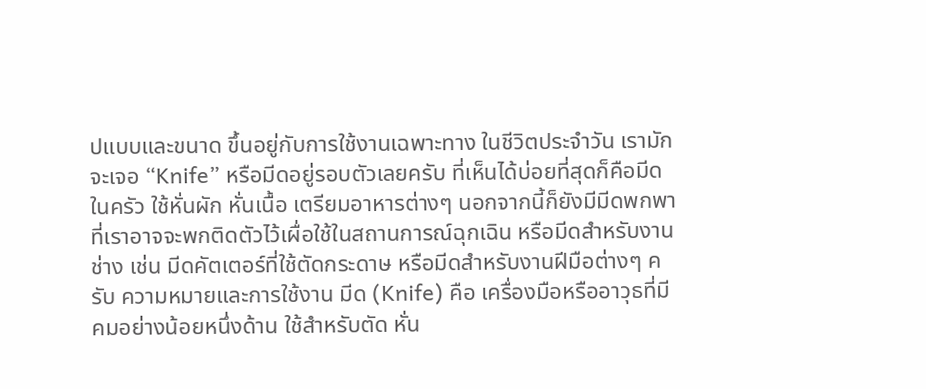ปแบบและขนาด ขึ้นอยู่กับการใช้งานเฉพาะทาง ในชีวิตประจำวัน เรามักจะเจอ “Knife” หรือมีดอยู่รอบตัวเลยครับ ที่เห็นได้บ่อยที่สุดก็คือมีดในครัว ใช้หั่นผัก หั่นเนื้อ เตรียมอาหารต่างๆ นอกจากนี้ก็ยังมีมีดพกพาที่เราอาจจะพกติดตัวไว้เผื่อใช้ในสถานการณ์ฉุกเฉิน หรือมีดสำหรับงานช่าง เช่น มีดคัตเตอร์ที่ใช้ตัดกระดาษ หรือมีดสำหรับงานฝีมือต่างๆ ครับ ความหมายและการใช้งาน มีด (Knife) คือ เครื่องมือหรืออาวุธที่มีคมอย่างน้อยหนึ่งด้าน ใช้สำหรับตัด หั่น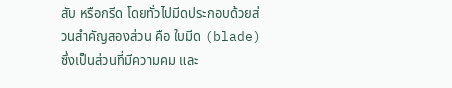สับ หรือกรีด โดยทั่วไปมีดประกอบด้วยส่วนสำคัญสองส่วน คือ ใบมีด (blade) ซึ่งเป็นส่วนที่มีความคม และ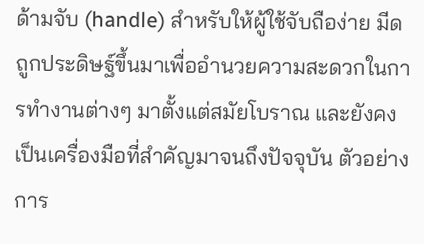ด้ามจับ (handle) สำหรับให้ผู้ใช้จับถือง่าย มีดถูกประดิษฐ์ขึ้นมาเพื่ออำนวยความสะดวกในการทำงานต่างๆ มาตั้งแต่สมัยโบราณ และยังคงเป็นเครื่องมือที่สำคัญมาจนถึงปัจจุบัน ตัวอย่างการ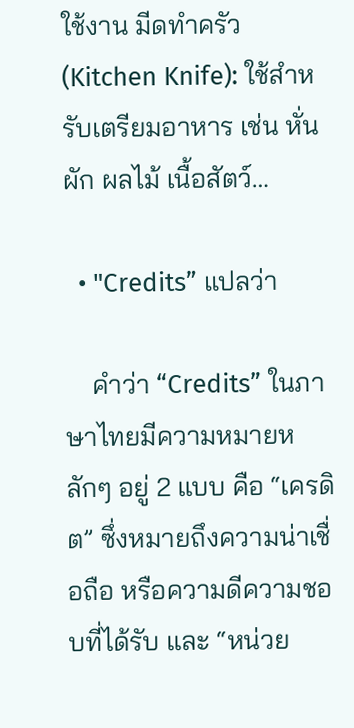ใช้งาน มีดทำครัว (Kitchen Knife): ใช้สำหรับเตรียมอาหาร เช่น หั่นผัก ผลไม้ เนื้อสัตว์…

  • "Credits” แปลว่า

    คำว่า “Credits” ในภาษาไทยมีความหมายหลักๆ อยู่ 2 แบบ คือ “เครดิต” ซึ่งหมายถึงความน่าเชื่อถือ หรือความดีความชอบที่ได้รับ และ “หน่วย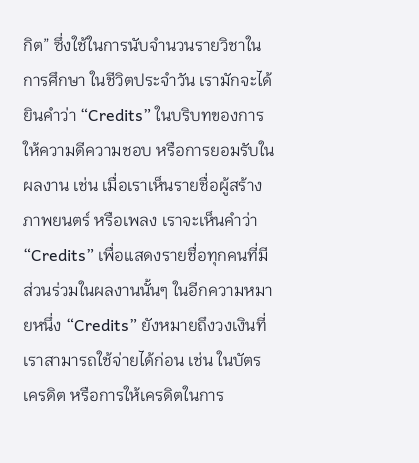กิต” ซึ่งใช้ในการนับจำนวนรายวิชาในการศึกษา ในชีวิตประจำวัน เรามักจะได้ยินคำว่า “Credits” ในบริบทของการให้ความดีความชอบ หรือการยอมรับในผลงาน เช่น เมื่อเราเห็นรายชื่อผู้สร้างภาพยนตร์ หรือเพลง เราจะเห็นคำว่า “Credits” เพื่อแสดงรายชื่อทุกคนที่มีส่วนร่วมในผลงานนั้นๆ ในอีกความหมายหนึ่ง “Credits” ยังหมายถึงวงเงินที่เราสามารถใช้จ่ายได้ก่อน เช่น ในบัตรเครดิต หรือการให้เครดิตในการ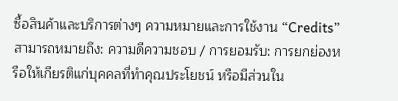ซื้อสินค้าและบริการต่างๆ ความหมายและการใช้งาน “Credits” สามารถหมายถึง: ความดีความชอบ / การยอมรับ: การยกย่องหรือให้เกียรติแก่บุคคลที่ทำคุณประโยชน์ หรือมีส่วนใน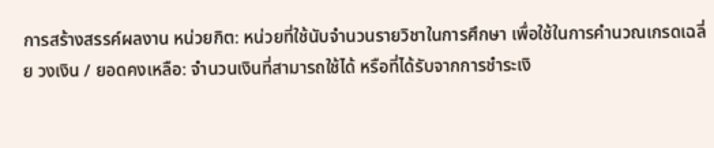การสร้างสรรค์ผลงาน หน่วยกิต: หน่วยที่ใช้นับจำนวนรายวิชาในการศึกษา เพื่อใช้ในการคำนวณเกรดเฉลี่ย วงเงิน / ยอดคงเหลือ: จำนวนเงินที่สามารถใช้ได้ หรือที่ได้รับจากการชำระเงิ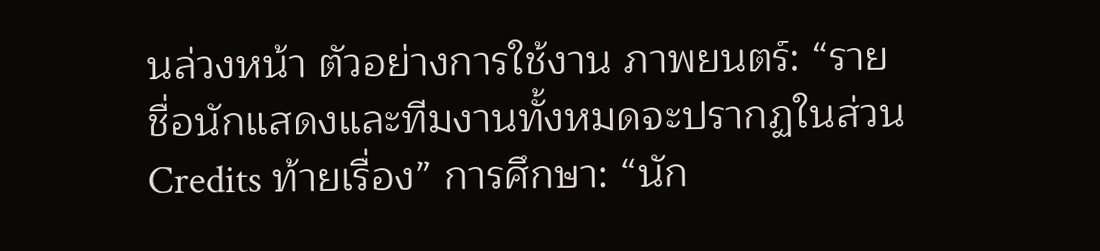นล่วงหน้า ตัวอย่างการใช้งาน ภาพยนตร์: “รายชื่อนักแสดงและทีมงานทั้งหมดจะปรากฏในส่วน Credits ท้ายเรื่อง” การศึกษา: “นัก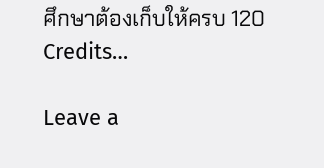ศึกษาต้องเก็บให้ครบ 120 Credits…

Leave a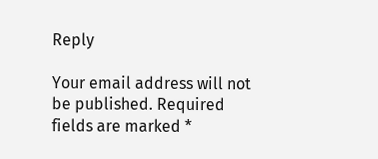Reply

Your email address will not be published. Required fields are marked *